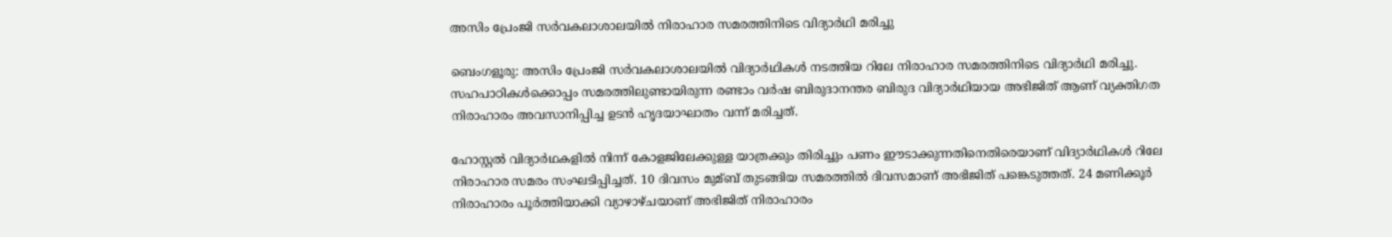അസിം പ്രേംജി സര്‍വകലാശാലയില്‍ നിരാഹാര സമരത്തിനിടെ വിദ്യാര്‍ഥി മരിച്ചു

ബെംഗളൂരു: അസിം പ്രേംജി സര്‍വകലാശാലയില്‍ വിദ്യാര്‍ഥികള്‍ നടത്തിയ റിലേ നിരാഹാര സമരത്തിനിടെ വിദ്യാര്‍ഥി മരിച്ചു. സഹപാഠികള്‍ക്കൊപ്പം സമരത്തിലുണ്ടായിരുന്ന രണ്ടാം വര്‍ഷ ബിരുദാനന്തര ബിരുദ വിദ്യാര്‍ഥിയായ അഭിജിത് ആണ് വ്യക്തിഗത നിരാഹാരം അവസാനിപ്പിച്ച ഉടന്‍ ഹൃദയാഘാതം വന്ന് മരിച്ചത്.

ഹോസ്റ്റല്‍ വിദ്യാര്‍ഥകളില്‍ നിന്ന് കോളജിലേക്കുള്ള യാത്രക്കും തിരിച്ചും പണം ഈടാക്കുന്നതിനെതിരെയാണ് വിദ്യാര്‍ഥികള്‍ റിലേ നിരാഹാര സമരം സംഘടിപ്പിച്ചത്. 10 ദിവസം മുമ്ബ് തുടങ്ങിയ സമരത്തില്‍ ദിവസമാണ് അഭിജിത് പങ്കെടുത്തത്. 24 മണിക്കൂര്‍ നിരാഹാരം പൂര്‍ത്തിയാക്കി വ്യാഴാഴ്ചയാണ് അഭിജിത് നിരാഹാരം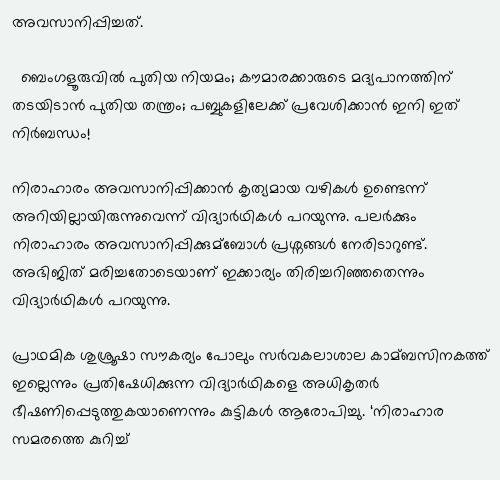അവസാനിപ്പിച്ചത്.

  ബെംഗളൂരുവിൽ പുതിയ നിയമം; കൗമാരക്കാരുടെ മദ്യപാനത്തിന് തടയിടാൻ പുതിയ തന്ത്രം; പബ്ബുകളിലേക്ക് പ്രവേശിക്കാൻ ഇനി ഇത് നിർബന്ധം!

നിരാഹാരം അവസാനിപ്പിക്കാന്‍ കൃത്യമായ വഴികള്‍ ഉണ്ടെന്ന് അറിയില്ലായിരുന്നുവെന്ന് വിദ്യാര്‍ഥികള്‍ പറയുന്നു. പലര്‍ക്കും നിരാഹാരം അവസാനിപ്പിക്കുമ്ബോള്‍ പ്രശ്നങ്ങള്‍ നേരിടാറുണ്ട്. അഭിജിത് മരിച്ചതോടെയാണ് ഇക്കാര്യം തിരിച്ചറിഞ്ഞതെന്നും വിദ്യാര്‍ഥികള്‍ പറയുന്നു.

പ്രാഥമിക ശുശ്രൂഷാ സൗകര്യം പോലും സര്‍വകലാശാല കാമ്ബസിനകത്ത് ഇല്ലെന്നും പ്രതിഷേധിക്കുന്ന വിദ്യാര്‍ഥികളെ അധികൃതര്‍ ഭീഷണിപ്പെടുത്തുകയാണെന്നും കുട്ടികള്‍ ആരോപിച്ചു. ‘നിരാഹാര സമരത്തെ കുറിച്ച്‌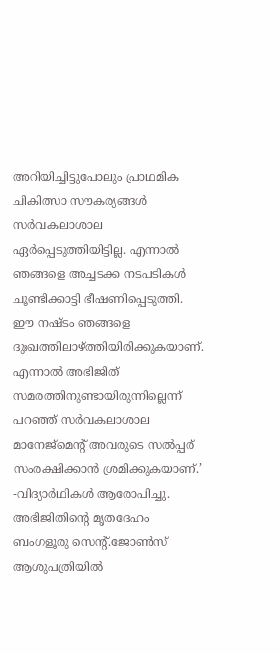അറിയിച്ചിട്ടുപോലും പ്രാഥമിക ചികിത്സാ സൗകര്യങ്ങള്‍ സര്‍വകലാശാല ഏര്‍പ്പെടുത്തിയിട്ടില്ല. എന്നാല്‍ ഞങ്ങളെ അച്ചടക്ക നടപടികള്‍ ചൂണ്ടിക്കാട്ടി ഭീഷണിപ്പെടുത്തി. ഈ നഷ്ടം ഞങ്ങളെ ദുഃഖത്തിലാഴ്ത്തിയിരിക്കുകയാണ്. എന്നാല്‍ അഭിജിത് സമരത്തിനുണ്ടായിരുന്നില്ലെന്ന് പറഞ്ഞ് സര്‍വകലാശാല മാനേജ്മെന്റ് അവരുടെ സല്‍പ്പര് സംരക്ഷിക്കാന്‍ ശ്രമിക്കുകയാണ്.’ -വിദ്യാര്‍ഥികള്‍ ആരോപിച്ചു. അഭിജിതിന്റെ മൃതദേഹം ബംഗളൂരു സെന്റ്.ജോണ്‍സ് ആശുപത്രിയില്‍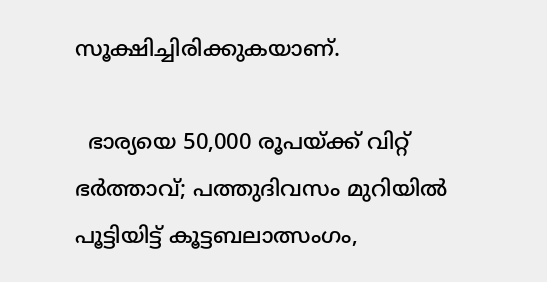സൂക്ഷിച്ചിരിക്കുകയാണ്.

  ഭാര്യയെ 50,000 രൂപയ്ക്ക് വിറ്റ് ഭർത്താവ്; പത്തുദിവസം മുറിയിൽ പൂട്ടിയിട്ട് കൂട്ടബലാത്സംഗം,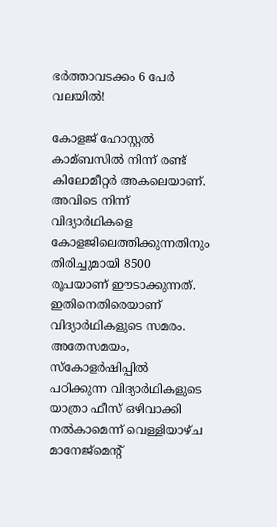ഭർത്താവടക്കം 6 പേർ വലയിൽ!

കോളജ് ഹോസ്റ്റല്‍ കാമ്ബസില്‍ നിന്ന് രണ്ട് കിലോമീറ്റര്‍ അകലെയാണ്. അവിടെ നിന്ന് വിദ്യാര്‍ഥികളെ കോളജിലെത്തിക്കുന്നതിനും തിരിച്ചുമായി 8500 രൂപയാണ് ഈടാക്കുന്നത്. ഇതിനെതിരെയാണ് വിദ്യാര്‍ഥികളുടെ സമരം. അതേസമയം, സ്കോളര്‍ഷിപ്പില്‍ പഠിക്കുന്ന വിദ്യാര്‍ഥികളുടെ യാത്രാ ഫീസ് ഒഴിവാക്കി നല്‍കാമെന്ന് വെള്ളിയാഴ്ച മാനേജ്മെന്റ്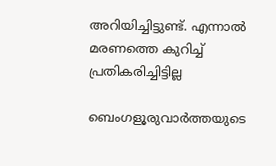അറിയിച്ചിട്ടുണ്ട്. എന്നാല്‍ മരണത്തെ കുറിച്ച്‌ പ്രതികരിച്ചിട്ടില്ല

ബെംഗളൂരുവാർത്തയുടെ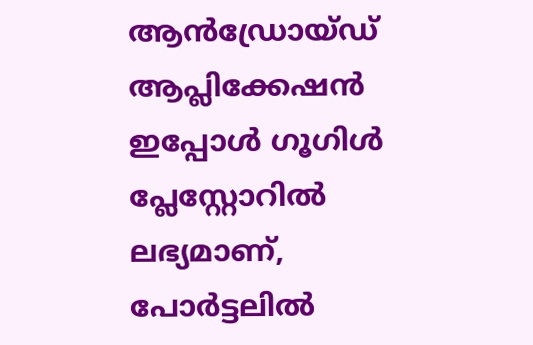ആൻഡ്രോയ്ഡ് ആപ്ലിക്കേഷൻ ഇപ്പോൾ ഗൂഗിൾ പ്ലേസ്റ്റോറിൽ ലഭ്യമാണ്, പോർട്ടലിൽ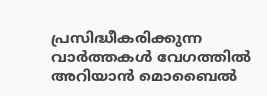പ്രസിദ്ധീകരിക്കുന്ന വാർത്തകൾ വേഗത്തിൽ അറിയാൻ മൊബൈൽ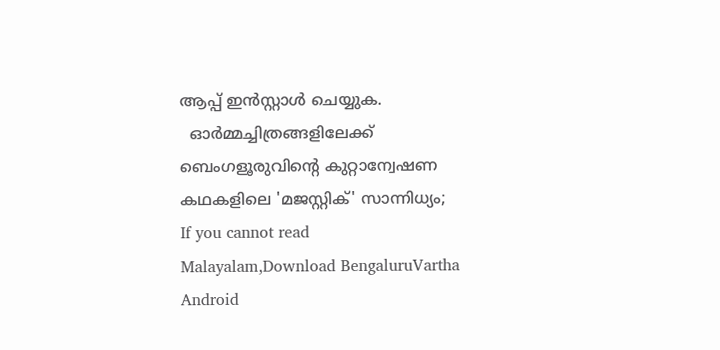ആപ്പ് ഇൻസ്റ്റാൾ ചെയ്യുക.
  ഓർമ്മച്ചിത്രങ്ങളിലേക്ക് ബെംഗളൂരുവിന്റെ കുറ്റാന്വേഷണ കഥകളിലെ 'മജസ്റ്റിക്' സാന്നിധ്യം;
If you cannot read Malayalam,Download BengaluruVartha Android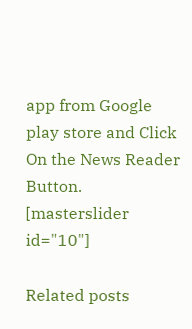app from Google play store and Click On the News Reader Button. [masterslider id="10"]

Related posts